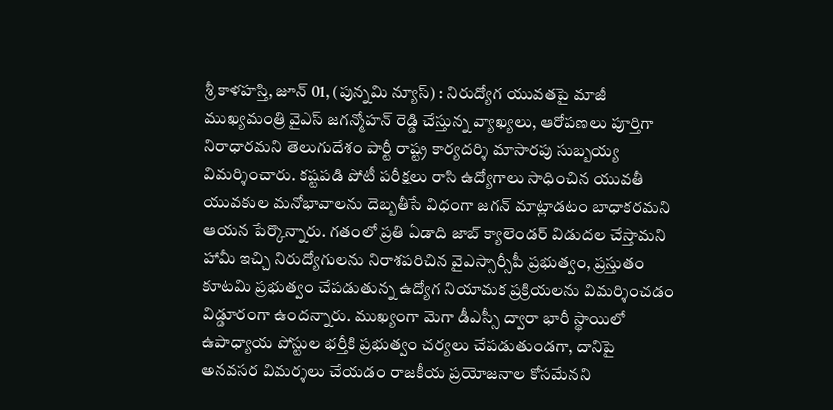శ్రీ కాళహస్తి, జూన్ 01, (పున్నమి న్యూస్) : నిరుద్యోగ యువతపై మాజీ ముఖ్యమంత్రి వైఎస్ జగన్మోహన్ రెడ్డి చేస్తున్న వ్యాఖ్యలు, ఆరోపణలు పూర్తిగా నిరాధారమని తెలుగుదేశం పార్టీ రాష్ట్ర కార్యదర్శి మాసారపు సుబ్బయ్య విమర్శించారు. కష్టపడి పోటీ పరీక్షలు రాసి ఉద్యోగాలు సాధించిన యువతీ యువకుల మనోభావాలను దెబ్బతీసే విధంగా జగన్ మాట్లాడటం బాధాకరమని ఆయన పేర్కొన్నారు. గతంలో ప్రతి ఏడాది జాబ్ క్యాలెండర్ విడుదల చేస్తామని హామీ ఇచ్చి నిరుద్యోగులను నిరాశపరిచిన వైఎస్సార్సీపీ ప్రభుత్వం, ప్రస్తుతం కూటమి ప్రభుత్వం చేపడుతున్న ఉద్యోగ నియామక ప్రక్రియలను విమర్శించడం విడ్డూరంగా ఉందన్నారు. ముఖ్యంగా మెగా డీఎస్సీ ద్వారా భారీ స్థాయిలో ఉపాధ్యాయ పోస్టుల భర్తీకి ప్రభుత్వం చర్యలు చేపడుతుండగా, దానిపై అనవసర విమర్శలు చేయడం రాజకీయ ప్రయోజనాల కోసమేనని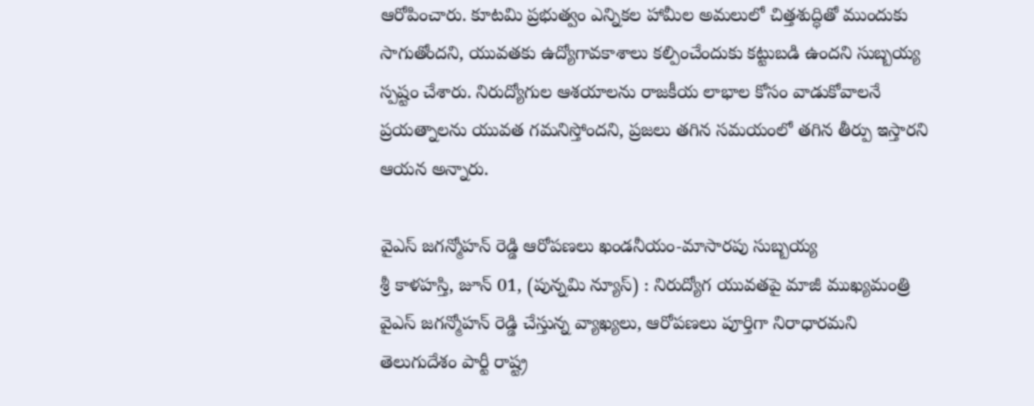ఆరోపించారు. కూటమి ప్రభుత్వం ఎన్నికల హామీల అమలులో చిత్తశుద్ధితో ముందుకు సాగుతోందని, యువతకు ఉద్యోగావకాశాలు కల్పించేందుకు కట్టుబడి ఉందని సుబ్బయ్య స్పష్టం చేశారు. నిరుద్యోగుల ఆశయాలను రాజకీయ లాభాల కోసం వాడుకోవాలనే ప్రయత్నాలను యువత గమనిస్తోందని, ప్రజలు తగిన సమయంలో తగిన తీర్పు ఇస్తారని ఆయన అన్నారు.

వైఎస్ జగన్మోహన్ రెడ్డి ఆరోపణలు ఖండనీయం-మాసారపు సుబ్బయ్య
శ్రీ కాళహస్తి, జూన్ 01, (పున్నమి న్యూస్) : నిరుద్యోగ యువతపై మాజీ ముఖ్యమంత్రి వైఎస్ జగన్మోహన్ రెడ్డి చేస్తున్న వ్యాఖ్యలు, ఆరోపణలు పూర్తిగా నిరాధారమని తెలుగుదేశం పార్టీ రాష్ట్ర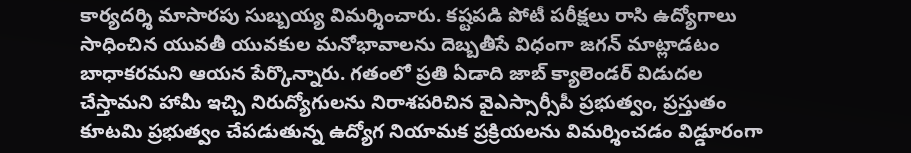కార్యదర్శి మాసారపు సుబ్బయ్య విమర్శించారు. కష్టపడి పోటీ పరీక్షలు రాసి ఉద్యోగాలు సాధించిన యువతీ యువకుల మనోభావాలను దెబ్బతీసే విధంగా జగన్ మాట్లాడటం బాధాకరమని ఆయన పేర్కొన్నారు. గతంలో ప్రతి ఏడాది జాబ్ క్యాలెండర్ విడుదల చేస్తామని హామీ ఇచ్చి నిరుద్యోగులను నిరాశపరిచిన వైఎస్సార్సీపీ ప్రభుత్వం, ప్రస్తుతం కూటమి ప్రభుత్వం చేపడుతున్న ఉద్యోగ నియామక ప్రక్రియలను విమర్శించడం విడ్డూరంగా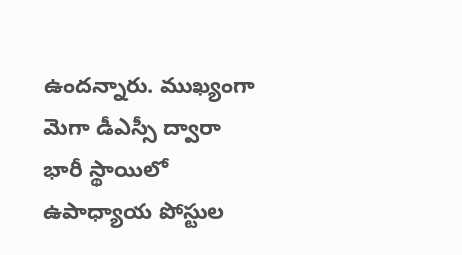ఉందన్నారు. ముఖ్యంగా మెగా డీఎస్సీ ద్వారా భారీ స్థాయిలో ఉపాధ్యాయ పోస్టుల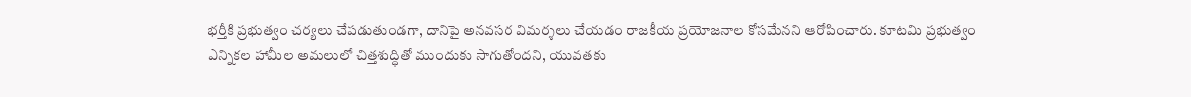భర్తీకి ప్రభుత్వం చర్యలు చేపడుతుండగా, దానిపై అనవసర విమర్శలు చేయడం రాజకీయ ప్రయోజనాల కోసమేనని ఆరోపించారు. కూటమి ప్రభుత్వం ఎన్నికల హామీల అమలులో చిత్తశుద్ధితో ముందుకు సాగుతోందని, యువతకు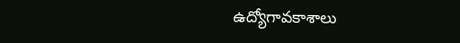ఉద్యోగావకాశాలు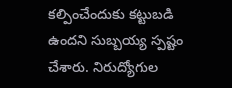కల్పించేందుకు కట్టుబడి ఉందని సుబ్బయ్య స్పష్టం చేశారు. నిరుద్యోగుల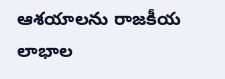ఆశయాలను రాజకీయ లాభాల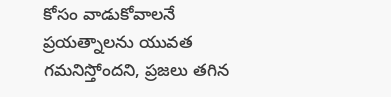కోసం వాడుకోవాలనే ప్రయత్నాలను యువత గమనిస్తోందని, ప్రజలు తగిన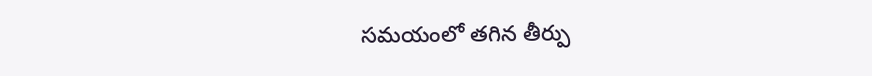సమయంలో తగిన తీర్పు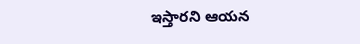ఇస్తారని ఆయన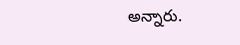అన్నారు.